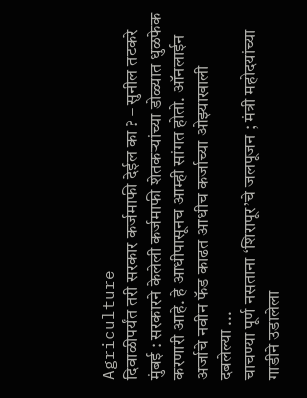Agriculture
दिवाळीपर्यंत तरी सरकार कर्जमाफी देईल का ? – सुनील तटकरे
मुंबई : सरकारने केलेली कर्जमाफी शेतकऱ्यांच्या डोळ्यात धुळफेक करणारी आहे. हे आधीपासूनच आम्ही सांगत होतो. ऑनलाईन अर्जाचे नवीन फॅड काढत आधीच कर्जाच्या ओझ्याखाली दबलेल्या ...
चाचण्या पूर्ण नसताना ‘शिरापूर’चे जलपूजन ; मंत्री महोदयांच्या गाडीने उडालेला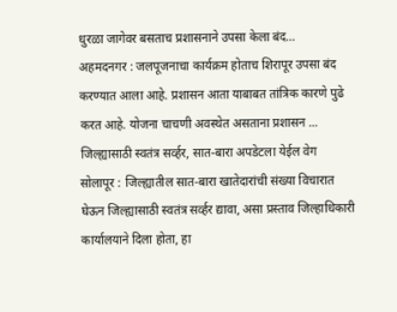धुरळा जागेवर बसताच प्रशासनाने उपसा केला बंद…
अहमदनगर : जलपूजनाचा कार्यक्रम होताच शिरापूर उपसा बंद करण्यात आला आहे. प्रशासन आता याबाबत तांत्रिक कारणे पुढे करत आहे. योजना चाचणी अवस्थेत असताना प्रशासन ...
जिल्ह्यासाठी स्वतंत्र सर्व्हर, सात-बारा अपडेटला येईल वेग
सोलापूर : जिल्ह्यातील सात-बारा खातेदारांची संख्या विचारात घेऊन जिल्ह्यासाठी स्वतंत्र सर्व्हर द्यावा, असा प्रस्ताव जिल्हाधिकारी कार्यालयाने दिला होता, हा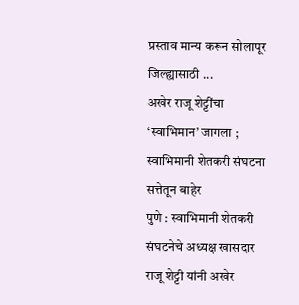प्रस्ताव मान्य करून सोलापूर जिल्ह्यासाठी ...
अखेर राजू शेट्टींचा ‘स्वाभिमान’ जागला ; स्वाभिमानी शेतकरी संघटना सत्तेतून बाहेर
पुणे : स्वाभिमानी शेतकरी संघटनेचे अध्यक्ष खासदार राजू शेट्टी यांनी अखेर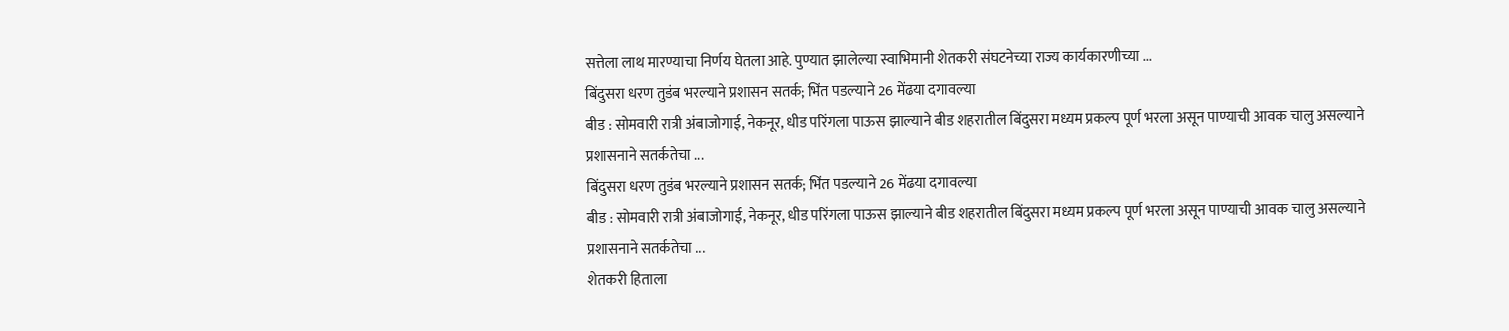सत्तेला लाथ मारण्याचा निर्णय घेतला आहे. पुण्यात झालेल्या स्वाभिमानी शेतकरी संघटनेच्या राज्य कार्यकारणीच्या ...
बिंदुसरा धरण तुडंब भरल्याने प्रशासन सतर्क; भिंत पडल्याने 26 मेंढया दगावल्या
बीड : सोमवारी रात्री अंबाजोगाई, नेकनूर, धीड परिंगला पाऊस झाल्याने बीड शहरातील बिंदुसरा मध्यम प्रकल्प पूर्ण भरला असून पाण्याची आवक चालु असल्याने प्रशासनाने सतर्कतेचा ...
बिंदुसरा धरण तुडंब भरल्याने प्रशासन सतर्क; भिंत पडल्याने 26 मेंढया दगावल्या
बीड : सोमवारी रात्री अंबाजोगाई, नेकनूर, धीड परिंगला पाऊस झाल्याने बीड शहरातील बिंदुसरा मध्यम प्रकल्प पूर्ण भरला असून पाण्याची आवक चालु असल्याने प्रशासनाने सतर्कतेचा ...
शेतकरी हिताला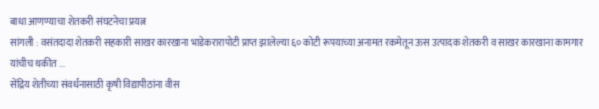बाधा आणण्याचा शेतकरी संघटनेचा प्रयत्न
सांगली : वसंतदादा शेतकरी सहकारी साखर कारखाना भाडेकरारापोटी प्राप्त झालेल्या ६० कोटी रूपयाच्या अनामत रकमेतून ऊस उत्पादक शेतकरी व साखर कारखाना कामगार यांचीच थकीत ...
सेंद्रिय शेतीच्या संवर्धनासाठी कृषी विद्यापीठांना वीस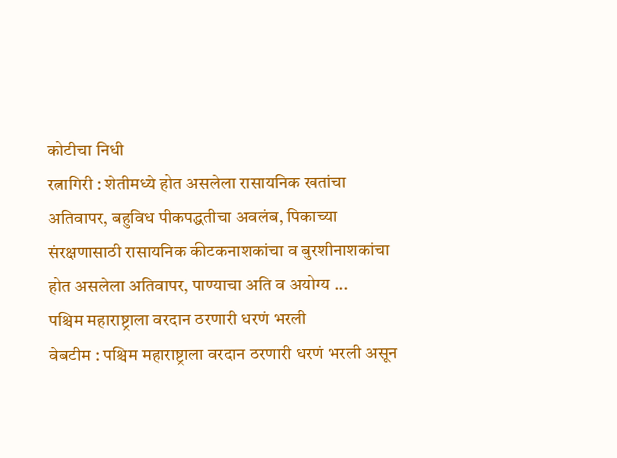कोटीचा निधी
रत्नागिरी : शेतीमध्ये होत असलेला रासायनिक खतांचा अतिवापर, बहुविध पीकपद्धतीचा अवलंब, पिकाच्या संरक्षणासाठी रासायनिक कीटकनाशकांचा व बुरशीनाशकांचा होत असलेला अतिवापर, पाण्याचा अति व अयोग्य ...
पश्चिम महाराष्ट्राला वरदान ठरणारी धरणं भरली
वेबटीम : पश्चिम महाराष्ट्राला वरदान ठरणारी धरणं भरली असून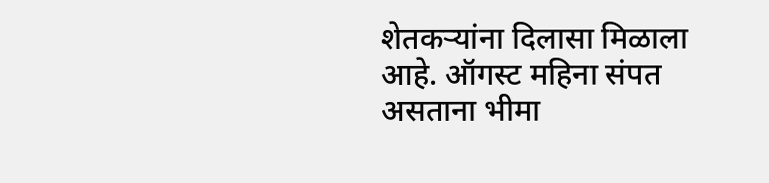शेतकऱ्यांना दिलासा मिळाला आहे. ऑगस्ट महिना संपत असताना भीमा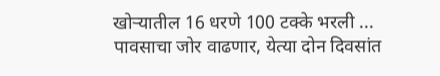खोऱ्यातील 16 धरणे 100 टक्के भरली ...
पावसाचा जोर वाढणार, येत्या दोन दिवसांत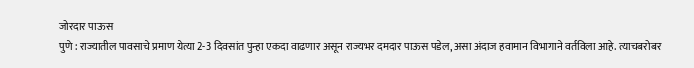जोरदार पाऊस
पुणे : राज्यातील पावसाचे प्रमाण येत्या 2-3 दिवसांत पुन्हा एकदा वाढणार असून राज्यभर दमदार पाऊस पडेल, असा अंदाज हवामान विभागाने वर्तविला आहे. त्याचबरोबर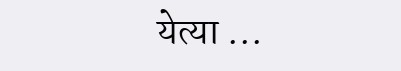येत्या ...